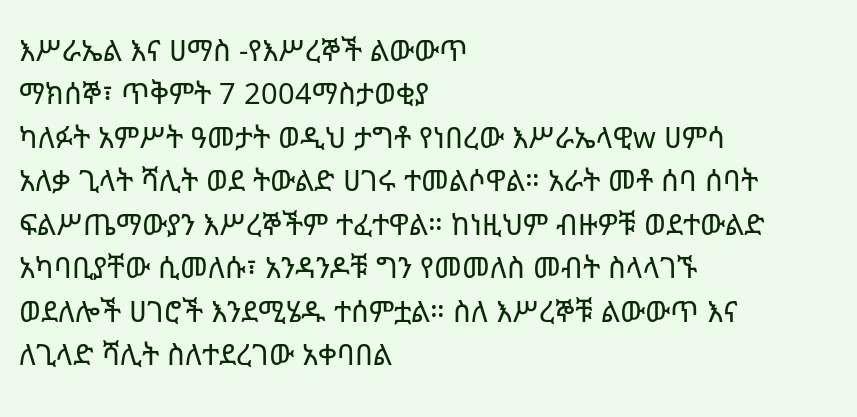እሥራኤል እና ሀማስ -የእሥረኞች ልውውጥ
ማክሰኞ፣ ጥቅምት 7 2004ማስታወቂያ
ካለፉት አምሥት ዓመታት ወዲህ ታግቶ የነበረው እሥራኤላዊw ሀምሳ አለቃ ጊላት ሻሊት ወደ ትውልድ ሀገሩ ተመልሶዋል። አራት መቶ ሰባ ሰባት ፍልሥጤማውያን እሥረኞችም ተፈተዋል። ከነዚህም ብዙዎቹ ወደተውልድ አካባቢያቸው ሲመለሱ፣ አንዳንዶቹ ግን የመመለስ መብት ስላላገኙ ወደለሎች ሀገሮች እንደሚሄዱ ተሰምቷል። ስለ እሥረኞቹ ልውውጥ እና ለጊላድ ሻሊት ስለተደረገው አቀባበል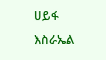ሀይፋ እስራኤል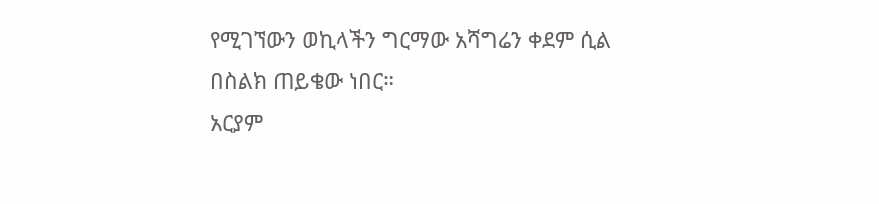የሚገኘውን ወኪላችን ግርማው አሻግሬን ቀደም ሲል በስልክ ጠይቄው ነበር።
አርያም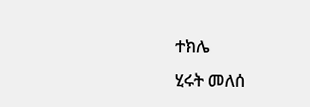ተክሌ
ሂሩት መለሰ